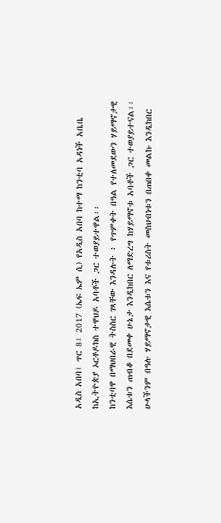አዲስ አበባ፣ ጥር 8፣ 2017 (ኤፍ ኤም ሲ) የአዲስ አበባ ከተማ ከንቲባ አዳነች አቤቤ ከኢትዮጵያ ኦርቶዶክስ ተዋህዶ አባቶች ጋር ተወያይተዋል፡፡
ከንቲባዋ በማህበራዊ ትስስር ገጻቸው እንዳሉት ፥ የጥምቀት በዓል የተለመደውን ሃይማኖታዊ እሴቱን ጠብቆ በደመቀ ሁኔታ እንዲከበር ለማድረግ ከሃይማኖቱ አባቶች ጋር ተወያይተናል፡፡
ሁላችንም በዓሉ ሃይማኖታዊ እሴቱን እና የቱሪስት መስህብነቱን በጠበቀ መልኩ እንዲከበር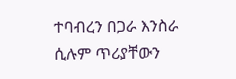ተባብረን በጋራ እንስራ ሲሉም ጥሪያቸውን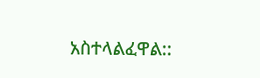አስተላልፈዋል::